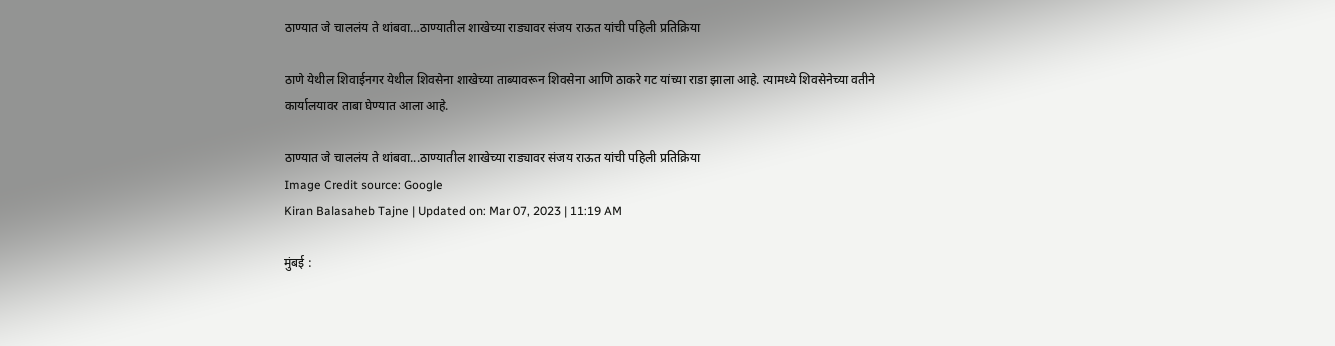ठाण्यात जे चाललंय ते थांबवा…ठाण्यातील शाखेच्या राड्यावर संजय राऊत यांची पहिली प्रतिक्रिया

ठाणे येथील शिवाईनगर येथील शिवसेना शाखेच्या ताब्यावरून शिवसेना आणि ठाकरे गट यांच्या राडा झाला आहे. त्यामध्ये शिवसेनेच्या वतीने कार्यालयावर ताबा घेण्यात आला आहे.

ठाण्यात जे चाललंय ते थांबवा...ठाण्यातील शाखेच्या राड्यावर संजय राऊत यांची पहिली प्रतिक्रिया
Image Credit source: Google
Kiran Balasaheb Tajne | Updated on: Mar 07, 2023 | 11:19 AM

मुंबई :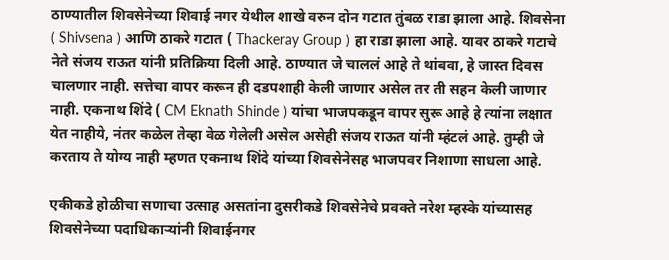ठाण्यातील शिवसेनेच्या शिवाई नगर येथील शाखे वरुन दोन गटात तुंबळ राडा झाला आहे. शिवसेना ( Shivsena ) आणि ठाकरे गटात ( Thackeray Group ) हा राडा झाला आहे. यावर ठाकरे गटाचे नेते संजय राऊत यांनी प्रतिक्रिया दिली आहे. ठाण्यात जे चाललं आहे ते थांबवा, हे जास्त दिवस चालणार नाही. सत्तेचा वापर करून ही दडपशाही केली जाणार असेल तर ती सहन केली जाणार नाही. एकनाथ शिंदे ( CM Eknath Shinde ) यांचा भाजपकडून वापर सुरू आहे हे त्यांना लक्षात येत नाहीये, नंतर कळेल तेव्हा वेळ गेलेली असेल असेही संजय राऊत यांनी म्हंटलं आहे. तुम्ही जे करताय ते योग्य नाही म्हणत एकनाथ शिंदे यांच्या शिवसेनेसह भाजपवर निशाणा साधला आहे.

एकीकडे होळीचा सणाचा उत्साह असतांना दुसरीकडे शिवसेनेचे प्रवक्ते नरेश म्हस्के यांच्यासह शिवसेनेच्या पदाधिकाऱ्यांनी शिवाईनगर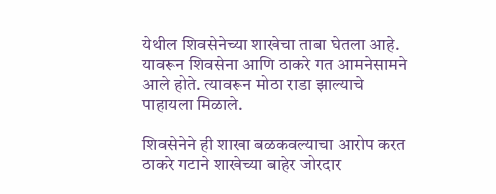येथील शिवसेनेच्या शाखेचा ताबा घेतला आहे. यावरून शिवसेना आणि ठाकरे गत आमनेसामने आले होते. त्यावरून मोठा राडा झाल्याचे पाहायला मिळाले.

शिवसेनेने ही शाखा बळकवल्याचा आरोप करत ठाकरे गटाने शाखेच्या बाहेर जोरदार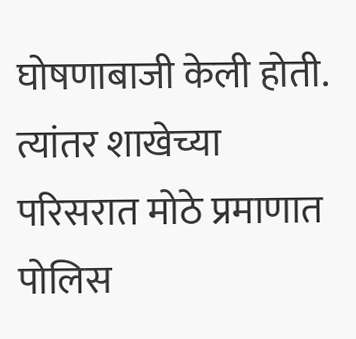घोषणाबाजी केली होती. त्यांतर शाखेच्या परिसरात मोठे प्रमाणात पोलिस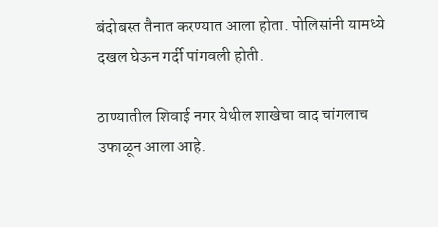बंदोबस्त तैनात करण्यात आला होता. पोलिसांनी यामध्ये दखल घेऊन गर्दी पांगवली होती.

ठाण्यातील शिवाई नगर येथील शाखेचा वाद चांगलाच उफाळून आला आहे.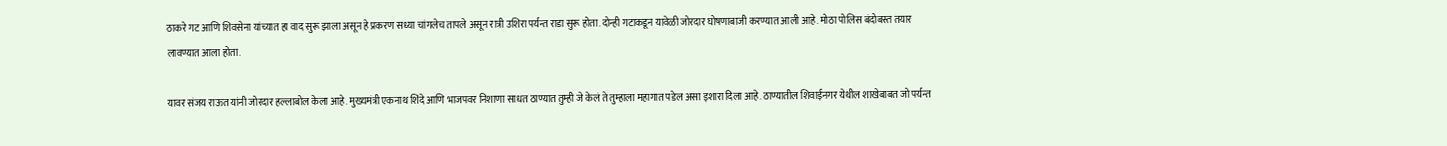ठाकरे गट आणि शिवसेना यांच्यात हा वाद सुरू झाला असून हे प्रकरण सध्या चांगलेच तापले असून रात्री उशिरा पर्यन्त राडा सुरू होता. दोन्ही गटाकडून यावेळी जोरदार घोषणाबाजी करण्यात आली आहे. मोठा पोलिस बंदोबस्त तयार लावण्यात आला होता.

यावर संजय राऊत यांनी जोरदार हल्लाबोल केला आहे. मुख्यमंत्री एकनाथ शिंदे आणि भाजपवर निशाणा साधत ठाण्यात तुम्ही जे केलं ते तुम्हाला महागात पडेल असा इशारा दिला आहे. ठाण्यातील शिवाईनगर येथील शाखेबाबत जो पर्यन्त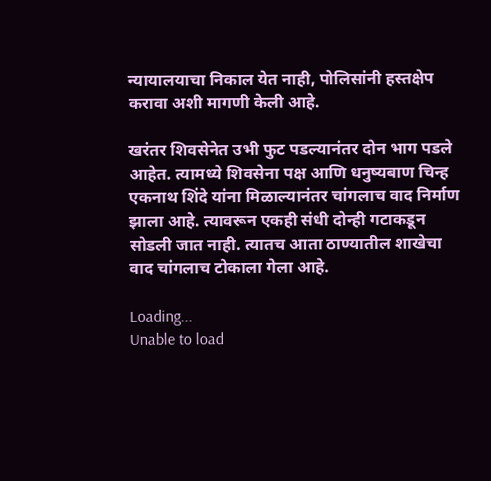न्यायालयाचा निकाल येत नाही, पोलिसांनी हस्तक्षेप करावा अशी मागणी केली आहे.

खरंतर शिवसेनेत उभी फुट पडल्यानंतर दोन भाग पडले आहेत. त्यामध्ये शिवसेना पक्ष आणि धनुष्यबाण चिन्ह एकनाथ शिंदे यांना मिळाल्यानंतर चांगलाच वाद निर्माण झाला आहे. त्यावरून एकही संधी दोन्ही गटाकडून सोडली जात नाही. त्यातच आता ठाण्यातील शाखेचा वाद चांगलाच टोकाला गेला आहे.

Loading...
Unable to load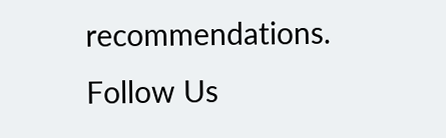recommendations.
Follow Us